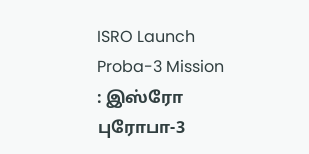ISRO Launch Proba-3 Mission : இஸ்ரோ புரோபா-3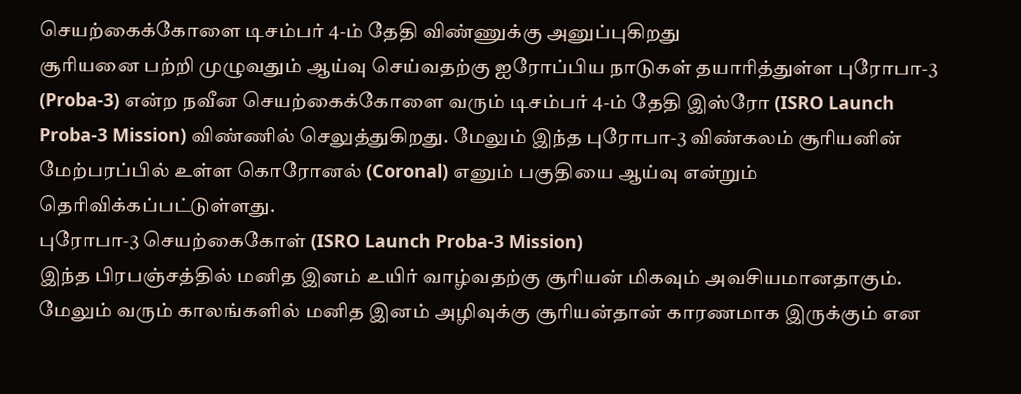செயற்கைக்கோளை டிசம்பர் 4-ம் தேதி விண்ணுக்கு அனுப்புகிறது
சூரியனை பற்றி முழுவதும் ஆய்வு செய்வதற்கு ஐரோப்பிய நாடுகள் தயாரித்துள்ள புரோபா-3 (Proba-3) என்ற நவீன செயற்கைக்கோளை வரும் டிசம்பர் 4-ம் தேதி இஸ்ரோ (ISRO Launch Proba-3 Mission) விண்ணில் செலுத்துகிறது. மேலும் இந்த புரோபா-3 விண்கலம் சூரியனின் மேற்பரப்பில் உள்ள கொரோனல் (Coronal) எனும் பகுதியை ஆய்வு என்றும் தெரிவிக்கப்பட்டுள்ளது.
புரோபா-3 செயற்கைகோள் (ISRO Launch Proba-3 Mission)
இந்த பிரபஞ்சத்தில் மனித இனம் உயிர் வாழ்வதற்கு சூரியன் மிகவும் அவசியமானதாகும். மேலும் வரும் காலங்களில் மனித இனம் அழிவுக்கு சூரியன்தான் காரணமாக இருக்கும் என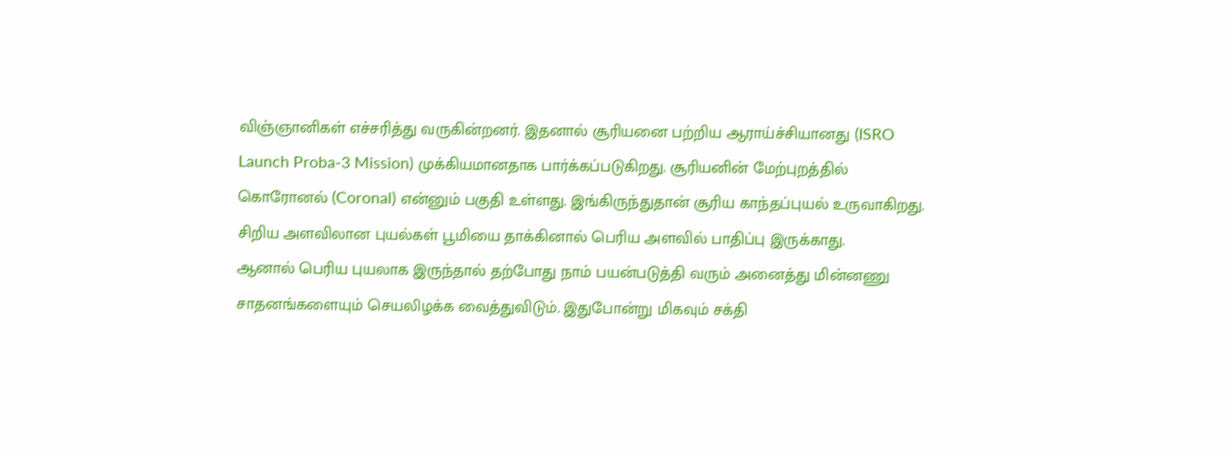விஞ்ஞானிகள் எச்சரித்து வருகின்றனர். இதனால் சூரியனை பற்றிய ஆராய்ச்சியானது (ISRO Launch Proba-3 Mission) முக்கியமானதாக பார்க்கப்படுகிறது. சூரியனின் மேற்புறத்தில் கொரோனல் (Coronal) என்னும் பகுதி உள்ளது. இங்கிருந்துதான் சூரிய காந்தப்புயல் உருவாகிறது. சிறிய அளவிலான புயல்கள் பூமியை தாக்கினால் பெரிய அளவில் பாதிப்பு இருக்காது.
ஆனால் பெரிய புயலாக இருந்தால் தற்போது நாம் பயன்படுத்தி வரும் அனைத்து மின்னணு சாதனங்களையும் செயலிழக்க வைத்துவிடும். இதுபோன்று மிகவும் சக்தி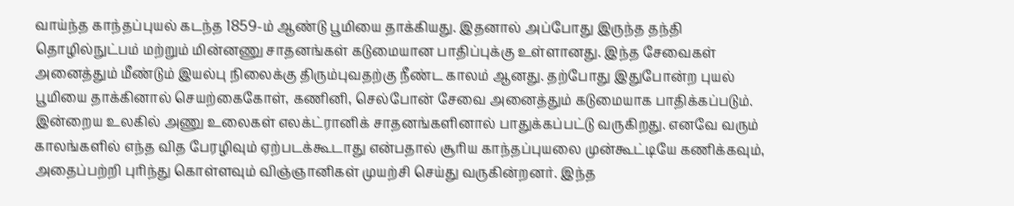வாய்ந்த காந்தப்புயல் கடந்த 1859-ம் ஆண்டு பூமியை தாக்கியது. இதனால் அப்போது இருந்த தந்தி தொழில்நுட்பம் மற்றும் மின்னணு சாதனங்கள் கடுமையான பாதிப்புக்கு உள்ளானது. இந்த சேவைகள் அனைத்தும் மீண்டும் இயல்பு நிலைக்கு திரும்புவதற்கு நீண்ட காலம் ஆனது. தற்போது இதுபோன்ற புயல் பூமியை தாக்கினால் செயற்கைகோள், கணினி, செல்போன் சேவை அனைத்தும் கடுமையாக பாதிக்கப்படும்.
இன்றைய உலகில் அணு உலைகள் எலக்ட்ரானிக் சாதனங்களினால் பாதுக்கப்பட்டு வருகிறது. எனவே வரும் காலங்களில் எந்த வித பேரழிவும் ஏற்படக்கூடாது என்பதால் சூரிய காந்தப்புயலை முன்கூட்டியே கணிக்கவும், அதைப்பற்றி புரிந்து கொள்ளவும் விஞ்ஞானிகள் முயற்சி செய்து வருகின்றனர். இந்த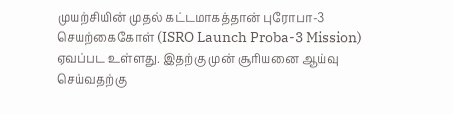முயற்சியின் முதல் கட்டமாகத்தான் புரோபா-3 செயற்கைகோள் (ISRO Launch Proba-3 Mission) ஏவப்பட உள்ளது. இதற்கு முன் சூரியனை ஆய்வு செய்வதற்கு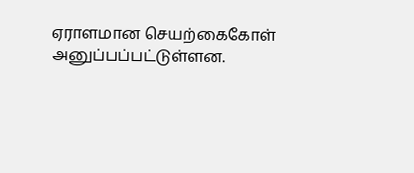ஏராளமான செயற்கைகோள் அனுப்பப்பட்டுள்ளன.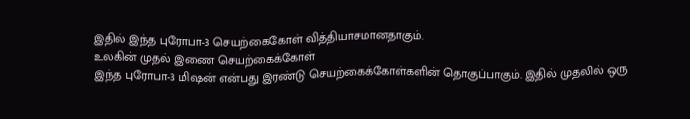இதில் இந்த புரோபா-3 செயற்கைகோள் வித்தியாசமானதாகும்.
உலகின் முதல் இணை செயற்கைக்கோள்
இந்த புரோபா-3 மிஷன் என்பது இரண்டு செயற்கைக்கோள்களின் தொகுப்பாகும். இதில் முதலில் ஒரு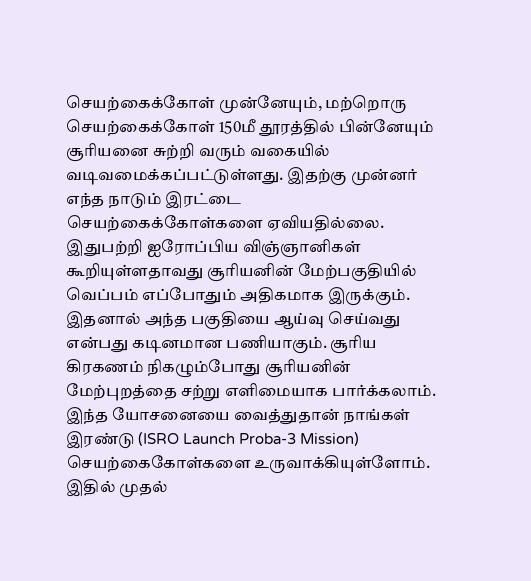செயற்கைக்கோள் முன்னேயும், மற்றொரு செயற்கைக்கோள் 150மீ தூரத்தில் பின்னேயும் சூரியனை சுற்றி வரும் வகையில் வடிவமைக்கப்பட்டுள்ளது. இதற்கு முன்னர் எந்த நாடும் இரட்டை செயற்கைக்கோள்களை ஏவியதில்லை.
இதுபற்றி ஐரோப்பிய விஞ்ஞானிகள் கூறியுள்ளதாவது சூரியனின் மேற்பகுதியில் வெப்பம் எப்போதும் அதிகமாக இருக்கும். இதனால் அந்த பகுதியை ஆய்வு செய்வது என்பது கடினமான பணியாகும். சூரிய கிரகணம் நிகழும்போது சூரியனின் மேற்புறத்தை சற்று எளிமையாக பார்க்கலாம். இந்த யோசனையை வைத்துதான் நாங்கள் இரண்டு (ISRO Launch Proba-3 Mission) செயற்கைகோள்களை உருவாக்கியுள்ளோம். இதில் முதல்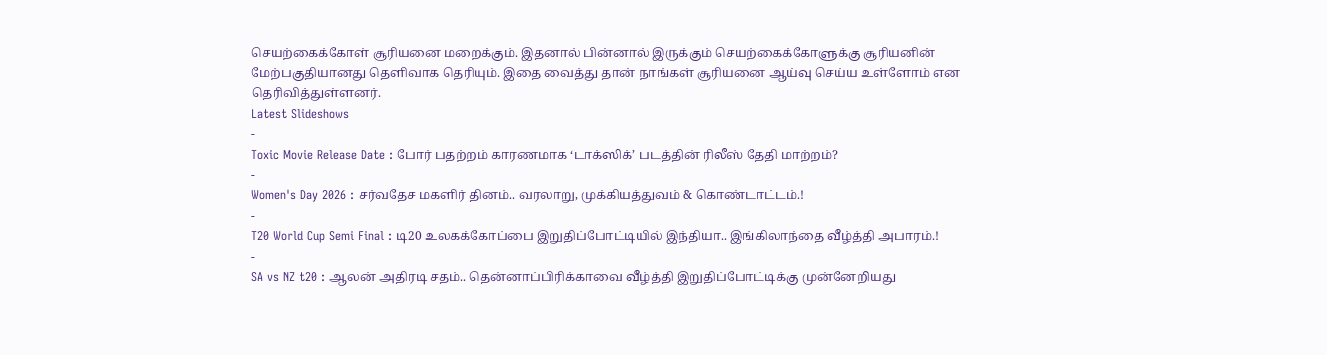செயற்கைக்கோள் சூரியனை மறைக்கும். இதனால் பின்னால் இருக்கும் செயற்கைக்கோளுக்கு சூரியனின் மேற்பகுதியானது தெளிவாக தெரியும். இதை வைத்து தான் நாங்கள் சூரியனை ஆய்வு செய்ய உள்ளோம் என தெரிவித்துள்ளனர்.
Latest Slideshows
-
Toxic Movie Release Date : போர் பதற்றம் காரணமாக ‘டாக்ஸிக்’ படத்தின் ரிலீஸ் தேதி மாற்றம்?
-
Women's Day 2026 : சர்வதேச மகளிர் தினம்.. வரலாறு, முக்கியத்துவம் & கொண்டாட்டம்.!
-
T20 World Cup Semi Final : டி20 உலகக்கோப்பை இறுதிப்போட்டியில் இந்தியா.. இங்கிலாந்தை வீழ்த்தி அபாரம்.!
-
SA vs NZ t20 : ஆலன் அதிரடி சதம்.. தென்னாப்பிரிக்காவை வீழ்த்தி இறுதிப்போட்டிக்கு முன்னேறியது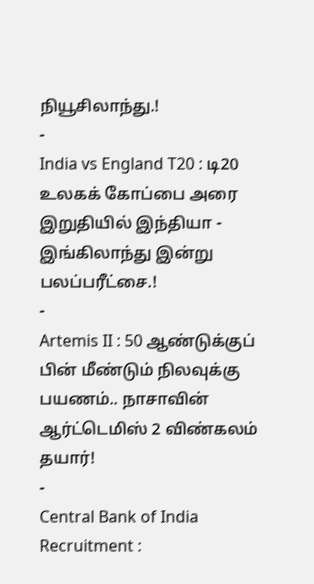நியூசிலாந்து.!
-
India vs England T20 : டி20 உலகக் கோப்பை அரை இறுதியில் இந்தியா - இங்கிலாந்து இன்று பலப்பரீட்சை.!
-
Artemis II : 50 ஆண்டுக்குப் பின் மீண்டும் நிலவுக்கு பயணம்.. நாசாவின் ஆர்ட்டெமிஸ் 2 விண்கலம் தயார்!
-
Central Bank of India Recruitment :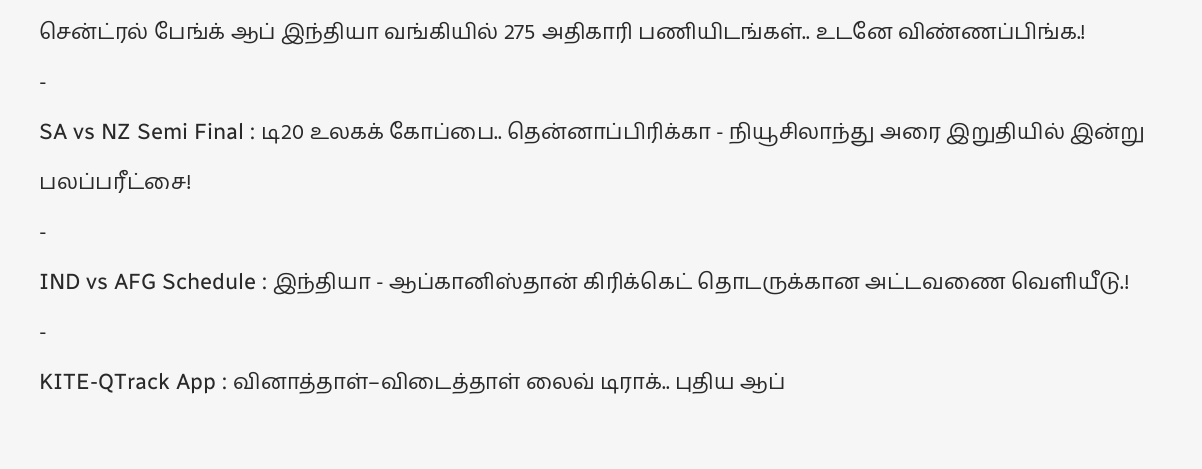சென்ட்ரல் பேங்க் ஆப் இந்தியா வங்கியில் 275 அதிகாரி பணியிடங்கள்.. உடனே விண்ணப்பிங்க.!
-
SA vs NZ Semi Final : டி20 உலகக் கோப்பை.. தென்னாப்பிரிக்கா - நியூசிலாந்து அரை இறுதியில் இன்று பலப்பரீட்சை!
-
IND vs AFG Schedule : இந்தியா - ஆப்கானிஸ்தான் கிரிக்கெட் தொடருக்கான அட்டவணை வெளியீடு.!
-
KITE-QTrack App : வினாத்தாள்–விடைத்தாள் லைவ் டிராக்.. புதிய ஆப்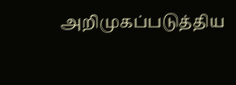அறிமுகப்படுத்திய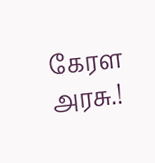கேரள அரசு.!